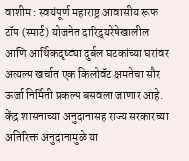वाशीम : स्वयंपूर्ण महाराष्ट्र आवासीय रूफ टॉप (स्मार्ट) योजनेत दारिद्र्यरेषेखालील आणि आर्थिकदृष्ट्या दुर्बल घटकांच्या घरांवर अत्यल्प खर्चात एक किलोवॅट क्षमतेचा सौर ऊर्जा निर्मिती प्रकल्प बसवला जाणार आहे. केंद्र शासनाच्या अनुदानासह राज्य सरकारच्या अतिरिक्त अनुदानामुळे या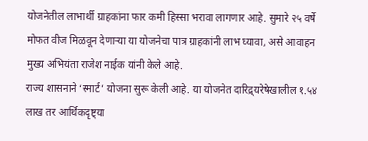योजनेतील लाभार्थी ग्राहकांना फार कमी हिस्सा भरावा लागणार आहे. सुमारे २५ वर्षे मोफत वीज मिळवून देणाऱ्या या योजनेचा पात्र ग्राहकांनी लाभ घ्यावा, असे आवाहन मुख्य अभियंता राजेश नाईक यांनी केले आहे.
राज्य शासनाने ‘स्मार्ट’ योजना सुरू केली आहे. या योजनेत दारिद्र्यरेषेखालील १.५४ लाख तर आर्थिकदृष्ट्या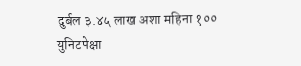दुर्बल ३.४५ लाख अशा महिना १०० युनिटपेक्षा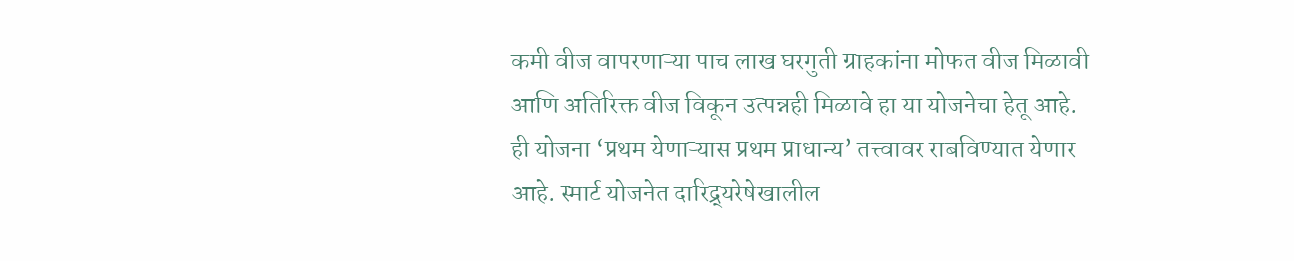कमी वीज वापरणाऱ्या पाच लाख घरगुती ग्राहकांना मोफत वीज मिळावी आणि अतिरिक्त वीज विकून उत्पन्नही मिळावे हा या योजनेचा हेतू आहे. ही योजना ‘प्रथम येणाऱ्यास प्रथम प्राधान्य’ तत्त्वावर राबविण्यात येणार आहे. स्मार्ट योजनेत दारिद्र्यरेषेखालील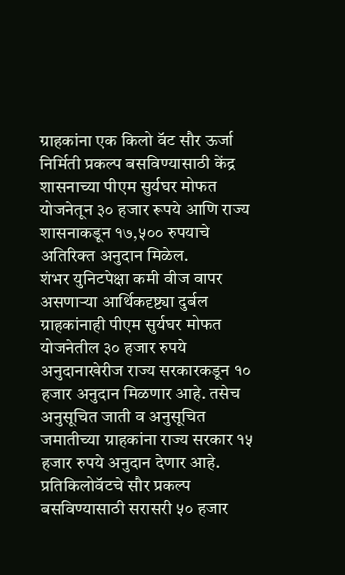ग्राहकांना एक किलो वॅट सौर ऊर्जा निर्मिती प्रकल्प बसविण्यासाठी केंद्र शासनाच्या पीएम सुर्यघर मोफत योजनेतून ३० हजार रूपये आणि राज्य शासनाकडून १७,५०० रुपयाचे अतिरिक्त अनुदान मिळेल.
शंभर युनिटपेक्षा कमी वीज वापर असणाऱ्या आर्थिकदृष्ट्या दुर्बल ग्राहकांनाही पीएम सुर्यघर मोफत योजनेतील ३० हजार रुपये अनुदानाखेरीज राज्य सरकारकडून १० हजार अनुदान मिळणार आहे. तसेच अनुसूचित जाती व अनुसूचित जमातीच्या ग्राहकांना राज्य सरकार १५ हजार रुपये अनुदान देणार आहे. प्रतिकिलोवॅटचे सौर प्रकल्प बसविण्यासाठी सरासरी ५० हजार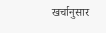खर्चानुसार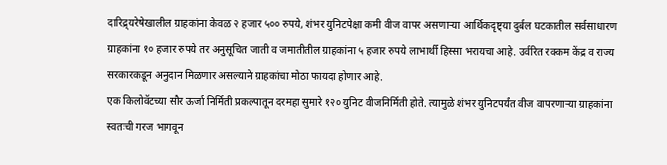दारिद्र्यरेषेखालील ग्राहकांना केवळ २ हजार ५०० रुपये, शंभर युनिटपेक्षा कमी वीज वापर असणाऱ्या आर्थिकदृष्ट्या दुर्बल घटकातील सर्वसाधारण ग्राहकांना १० हजार रुपये तर अनुसूचित जाती व जमातीतील ग्राहकांना ५ हजार रुपये लाभार्थी हिस्सा भरायचा आहे. उर्वरित रक्कम केंद्र व राज्य सरकारकडून अनुदान मिळणार असल्याने ग्राहकांचा मोठा फायदा होणार आहे.
एक किलोवॅटच्या सौर ऊर्जा निर्मिती प्रकल्पातून दरमहा सुमारे १२० युनिट वीजनिर्मिती होते. त्यामुळे शंभर युनिटपर्यंत वीज वापरणाऱ्या ग्राहकांना स्वतःची गरज भागवून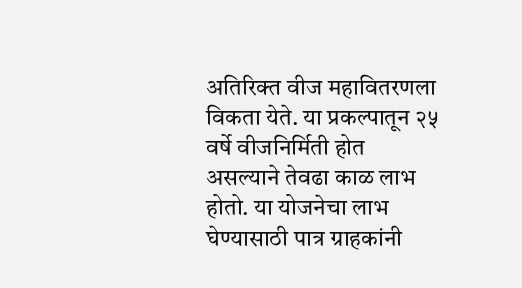अतिरिक्त वीज महावितरणला विकता येते. या प्रकल्पातून २५ वर्षे वीजनिर्मिती होत असल्याने तेवढा काळ लाभ होतो. या योजनेचा लाभ घेण्यासाठी पात्र ग्राहकांनी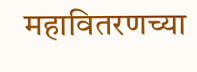महावितरणच्या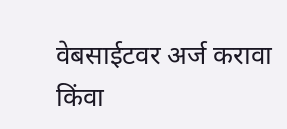वेबसाईटवर अर्ज करावा किंवा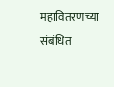महावितरणच्या संबंधित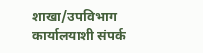शाखा/उपविभाग कार्यालयाशी संपर्क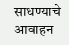साधण्याचे आवाहन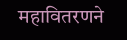महावितरणने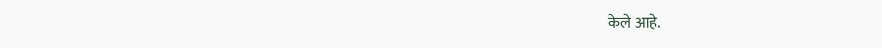केले आहे.